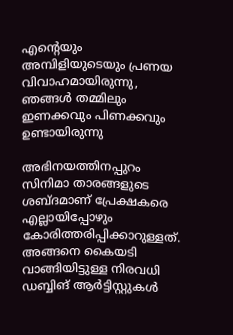എന്റെയും അമ്പിളിയുടെയും പ്രണയ വിവാഹമായിരുന്നു, ഞങ്ങള്‍ തമ്മിലും ഇണക്കവും പിണക്കവും ഉണ്ടായിരുന്നു

അഭിനയത്തിനപ്പുറം സിനിമാ താരങ്ങളുടെ ശബ്ദമാണ് പ്രേക്ഷകരെ എല്ലായിപ്പോഴും കോരിത്തരിപ്പിക്കാറുള്ളത്. അങ്ങനെ കൈയടി വാങ്ങിയിട്ടുള്ള നിരവധി ഡബ്ബിങ് ആര്‍ട്ടിസ്റ്റുകള്‍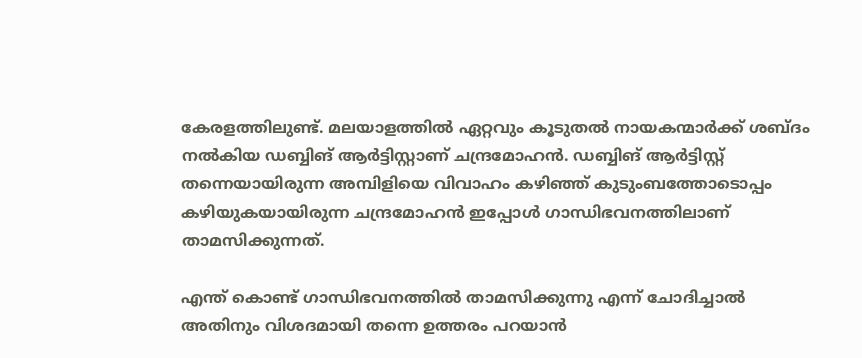കേരളത്തിലുണ്ട്. മലയാളത്തില്‍ ഏറ്റവും കൂടുതല്‍ നായകന്മാര്‍ക്ക് ശബ്ദം നല്‍കിയ ഡബ്ബിങ് ആര്‍ട്ടിസ്റ്റാണ് ചന്ദ്രമോഹന്‍. ഡബ്ബിങ് ആര്‍ട്ടിസ്റ്റ് തന്നെയായിരുന്ന അമ്പിളിയെ വിവാഹം കഴിഞ്ഞ് കുടുംബത്തോടൊപ്പം കഴിയുകയായിരുന്ന ചന്ദ്രമോഹന്‍ ഇപ്പോള്‍ ഗാന്ധിഭവനത്തിലാണ് താമസിക്കുന്നത്.

എന്ത് കൊണ്ട് ഗാന്ധിഭവനത്തില്‍ താമസിക്കുന്നു എന്ന് ചോദിച്ചാല്‍ അതിനും വിശദമായി തന്നെ ഉത്തരം പറയാന്‍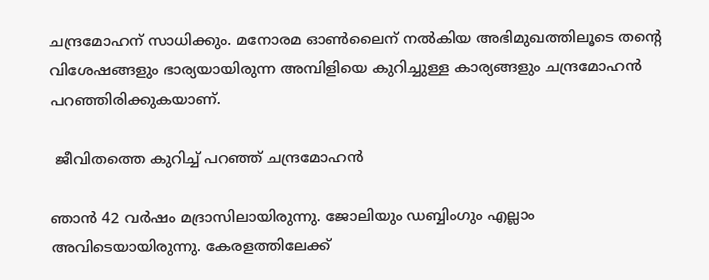ചന്ദ്രമോഹന് സാധിക്കും. മനോരമ ഓണ്‍ലൈന് നല്‍കിയ അഭിമുഖത്തിലൂടെ തന്റെ വിശേഷങ്ങളും ഭാര്യയായിരുന്ന അമ്പിളിയെ കുറിച്ചുള്ള കാര്യങ്ങളും ചന്ദ്രമോഹന്‍ പറഞ്ഞിരിക്കുകയാണ്.

 ജീവിതത്തെ കുറിച്ച് പറഞ്ഞ് ചന്ദ്രമോഹന്‍

ഞാന്‍ 42 വര്‍ഷം മദ്രാസിലായിരുന്നു. ജോലിയും ഡബ്ബിംഗും എല്ലാം അവിടെയായിരുന്നു. കേരളത്തിലേക്ക്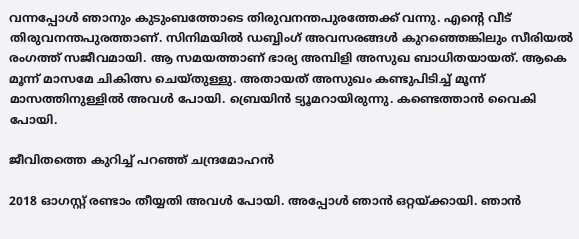വന്നപ്പോള്‍ ഞാനും കുടുംബത്തോടെ തിരുവനന്തപുരത്തേക്ക് വന്നു. എന്റെ വീട് തിരുവനന്തപുരത്താണ്. സിനിമയില്‍ ഡബ്ബിംഗ് അവസരങ്ങള്‍ കുറഞ്ഞെങ്കിലും സീരിയല്‍ രംഗത്ത് സജീവമായി. ആ സമയത്താണ് ഭാര്യ അമ്പിളി അസുഖ ബാധിതയായത്. ആകെ മൂന്ന് മാസമേ ചികിത്സ ചെയ്തുള്ളു. അതായത് അസുഖം കണ്ടുപിടിച്ച് മൂന്ന് മാസത്തിനുള്ളില്‍ അവള്‍ പോയി. ബ്രെയിന്‍ ട്യൂമറായിരുന്നു. കണ്ടെത്താന്‍ വൈകി പോയി.

ജീവിതത്തെ കുറിച്ച് പറഞ്ഞ് ചന്ദ്രമോഹന്‍

2018 ഓഗസ്റ്റ് രണ്ടാം തീയ്യതി അവള്‍ പോയി. അപ്പോള്‍ ഞാന്‍ ഒറ്റയ്ക്കായി. ഞാന്‍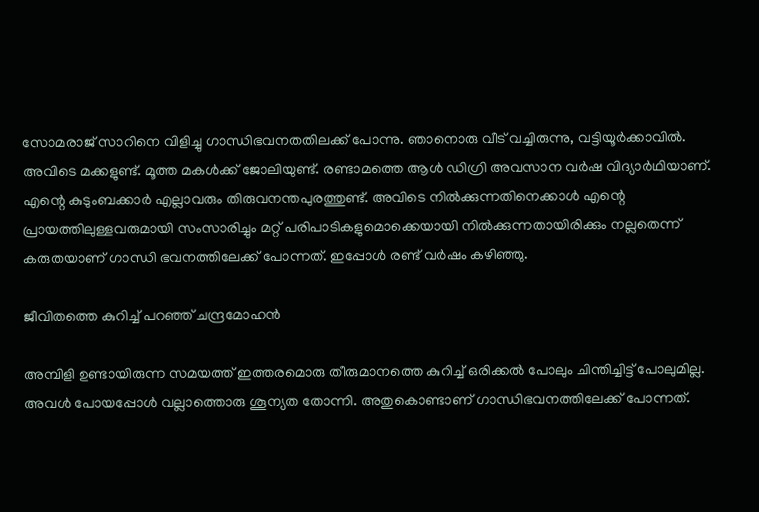സോമരാജ് സാറിനെ വിളിച്ചു ഗാന്ധിഭവനതതിലക്ക് പോന്നു. ഞാനൊരു വീട് വച്ചിരുന്നു, വട്ടിയൂര്‍ക്കാവില്‍. അവിടെ മക്കളുണ്ട്. മൂത്ത മകള്‍ക്ക് ജോലിയുണ്ട്. രണ്ടാമത്തെ ആള്‍ ഡിഗ്രി അവസാന വര്‍ഷ വിദ്യാര്‍ഥിയാണ്. എന്റെ കുടുംബക്കാര്‍ എല്ലാവരും തിരുവനന്തപുരത്തുണ്ട്. അവിടെ നില്‍ക്കുന്നതിനെക്കാള്‍ എന്റെ പ്രായത്തിലുള്ളവരുമായി സംസാരിച്ചും മറ്റ് പരിപാടികളുമൊക്കെയായി നില്‍ക്കുന്നതായിരിക്കും നല്ലതെന്ന് കരുതയാണ് ഗാന്ധി ഭവനത്തിലേക്ക് പോന്നത്. ഇപ്പോള്‍ രണ്ട് വര്‍ഷം കഴിഞ്ഞു.

ജീവിതത്തെ കുറിച്ച് പറഞ്ഞ് ചന്ദ്രമോഹന്‍

അമ്പിളി ഉണ്ടായിരുന്ന സമയത്ത് ഇത്തരമൊരു തീരുമാനത്തെ കുറിച്ച് ഒരിക്കല്‍ പോലും ചിന്തിച്ചിട്ട് പോലുമില്ല. അവള്‍ പോയപ്പോള്‍ വല്ലാത്തൊരു ശൂന്യത തോന്നി. അതുകൊണ്ടാണ് ഗാന്ധിഭവനത്തിലേക്ക് പോന്നത്.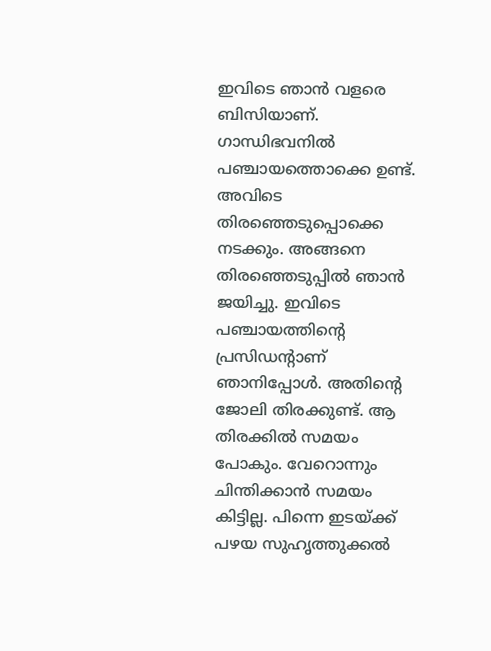ഇവിടെ ഞാന്‍ വളരെ ബിസിയാണ്. ഗാന്ധിഭവനില്‍ പഞ്ചായത്തൊക്കെ ഉണ്ട്. അവിടെ തിരഞ്ഞെടുപ്പൊക്കെ നടക്കും. അങ്ങനെ തിരഞ്ഞെടുപ്പില്‍ ഞാന്‍ ജയിച്ചു. ഇവിടെ പഞ്ചായത്തിന്റെ പ്രസിഡന്റാണ് ഞാനിപ്പോള്‍. അതിന്റെ ജോലി തിരക്കുണ്ട്. ആ തിരക്കില്‍ സമയം പോകും. വേറൊന്നും ചിന്തിക്കാന്‍ സമയം കിട്ടില്ല. പിന്നെ ഇടയ്ക്ക് പഴയ സുഹൃത്തുക്കല്‍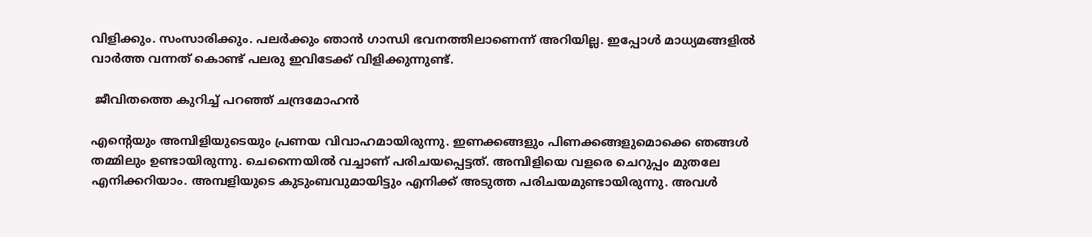വിളിക്കും. സംസാരിക്കും. പലര്‍ക്കും ഞാന്‍ ഗാന്ധി ഭവനത്തിലാണെന്ന് അറിയില്ല. ഇപ്പോള്‍ മാധ്യമങ്ങളില്‍ വാര്‍ത്ത വന്നത് കൊണ്ട് പലരു ഇവിടേക്ക് വിളിക്കുന്നുണ്ട്.

 ജീവിതത്തെ കുറിച്ച് പറഞ്ഞ് ചന്ദ്രമോഹന്‍

എന്റെയും അമ്പിളിയുടെയും പ്രണയ വിവാഹമായിരുന്നു. ഇണക്കങ്ങളും പിണക്കങ്ങളുമൊക്കെ ഞങ്ങള്‍ തമ്മിലും ഉണ്ടായിരുന്നു. ചെന്നൈയില്‍ വച്ചാണ് പരിചയപ്പെട്ടത്. അമ്പിളിയെ വളരെ ചെറുപ്പം മുതലേ എനിക്കറിയാം. അമ്പളിയുടെ കുടുംബവുമായിട്ടും എനിക്ക് അടുത്ത പരിചയമുണ്ടായിരുന്നു. അവള്‍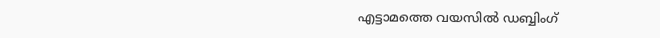എട്ടാമത്തെ വയസില്‍ ഡബ്ബിംഗ്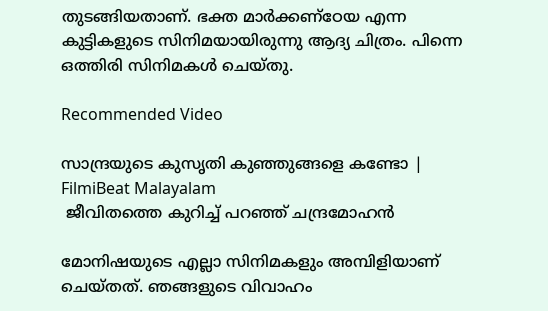തുടങ്ങിയതാണ്. ഭക്ത മാര്‍ക്കണ്‌ഠേയ എന്ന കുട്ടികളുടെ സിനിമയായിരുന്നു ആദ്യ ചിത്രം. പിന്നെ ഒത്തിരി സിനിമകള്‍ ചെയ്തു.

Recommended Video

സാന്ദ്രയുടെ കുസൃതി കുഞ്ഞുങ്ങളെ കണ്ടോ | FilmiBeat Malayalam
 ജീവിതത്തെ കുറിച്ച് പറഞ്ഞ് ചന്ദ്രമോഹന്‍

മോനിഷയുടെ എല്ലാ സിനിമകളും അമ്പിളിയാണ് ചെയ്തത്. ഞങ്ങളുടെ വിവാഹം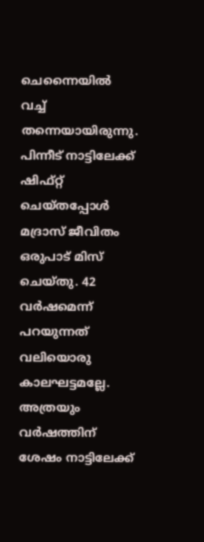ചെന്നൈയില്‍ വച്ച് തന്നെയായിരുന്നു. പിന്നീട് നാട്ടിലേക്ക് ഷിഫ്റ്റ് ചെയ്തപ്പോള്‍ മദ്രാസ് ജീവിതം ഒരുപാട് മിസ് ചെയ്തു. 42 വര്‍ഷമെന്ന് പറയുന്നത് വലിയൊരു കാലഘട്ടമല്ലേ. അത്രയും വര്‍ഷത്തിന് ശേഷം നാട്ടിലേക്ക്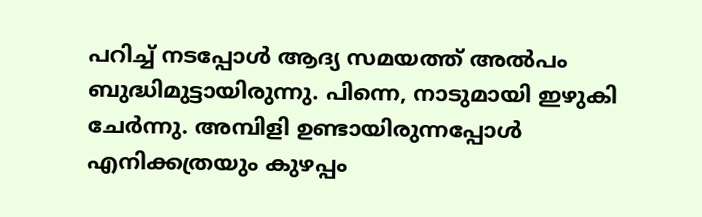പറിച്ച് നടപ്പോള്‍ ആദ്യ സമയത്ത് അല്‍പം ബുദ്ധിമുട്ടായിരുന്നു. പിന്നെ, നാടുമായി ഇഴുകി ചേര്‍ന്നു. അമ്പിളി ഉണ്ടായിരുന്നപ്പോള്‍ എനിക്കത്രയും കുഴപ്പം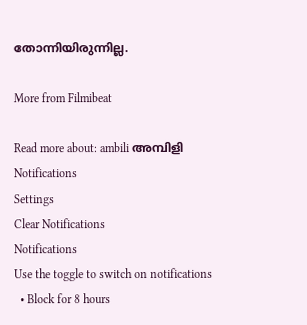തോന്നിയിരുന്നില്ല.

More from Filmibeat

Read more about: ambili അമ്പിളി
Notifications
Settings
Clear Notifications
Notifications
Use the toggle to switch on notifications
  • Block for 8 hours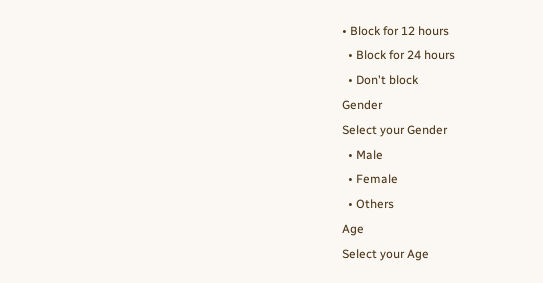• Block for 12 hours
  • Block for 24 hours
  • Don't block
Gender
Select your Gender
  • Male
  • Female
  • Others
Age
Select your Age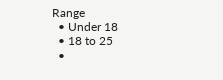Range
  • Under 18
  • 18 to 25
  •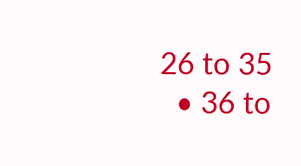26 to 35
  • 36 to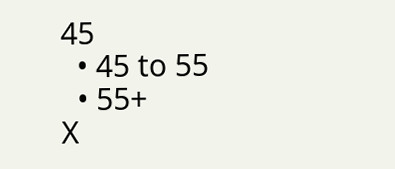45
  • 45 to 55
  • 55+
X